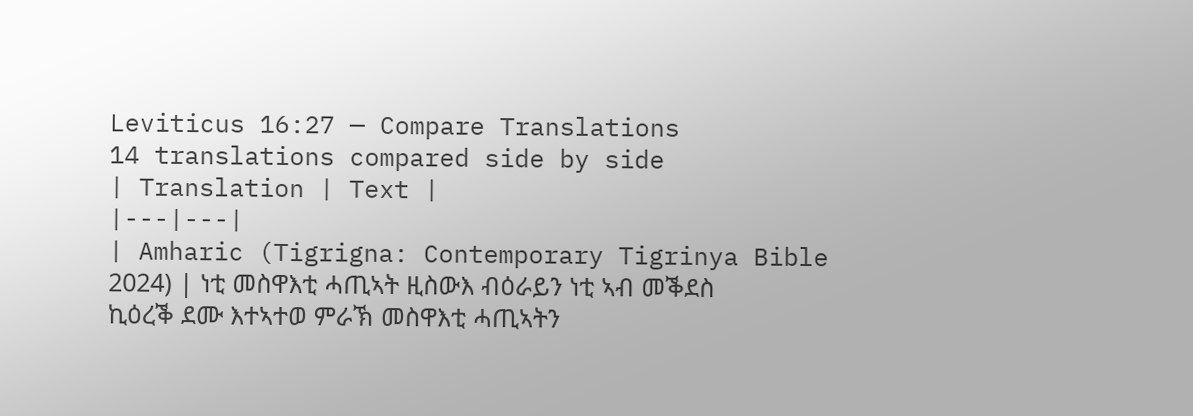Leviticus 16:27 — Compare Translations
14 translations compared side by side
| Translation | Text |
|---|---|
| Amharic (Tigrigna: Contemporary Tigrinya Bible 2024) | ነቲ መስዋእቲ ሓጢኣት ዚስውእ ብዕራይን ነቲ ኣብ መቕደስ ኪዕረቕ ደሙ እተኣተወ ምራኽ መስዋእቲ ሓጢኣትን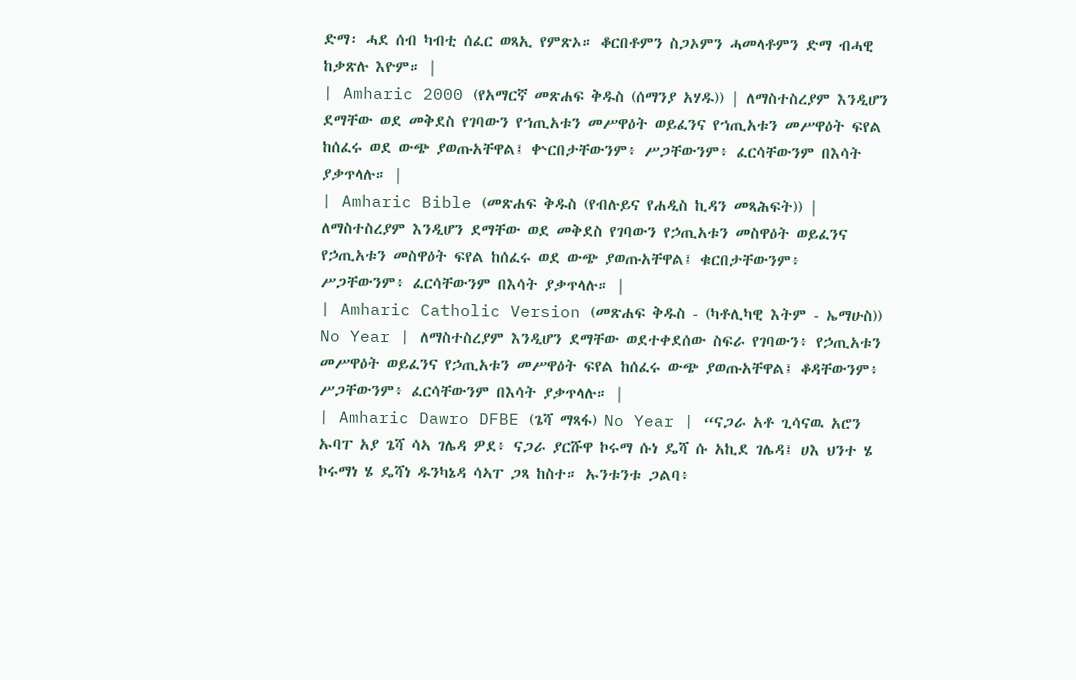ድማ፡ ሓደ ሰብ ካብቲ ሰፈር ወጻኢ የምጽኦ። ቆርበቶምን ስጋኦምን ሓመላቶምን ድማ ብሓዊ ከቃጽሉ እዮም። |
| Amharic 2000 (የአማርኛ መጽሐፍ ቅዱስ (ሰማንያ አሃዱ)) | ለማስተስረያም እንዲሆን ደማቸው ወደ መቅደስ የገባውን የኀጢአቱን መሥዋዕት ወይፈንና የኀጢአቱን መሥዋዕት ፍየል ከሰፈሩ ወደ ውጭ ያወጡአቸዋል፤ ቍርበታቸውንም፥ ሥጋቸውንም፥ ፈርሳቸውንም በእሳት ያቃጥላሉ። |
| Amharic Bible (መጽሐፍ ቅዱስ (የብሉይና የሐዲስ ኪዳን መጻሕፍት)) | ለማስተስረያም እንዲሆን ደማቸው ወደ መቅደስ የገባውን የኃጢአቱን መስዋዕት ወይፈንና የኃጢአቱን መስዋዕት ፍየል ከሰፈሩ ወደ ውጭ ያወጡአቸዋል፤ ቁርበታቸውንም፥ ሥጋቸውንም፥ ፈርሳቸውንም በእሳት ያቃጥላሉ። |
| Amharic Catholic Version (መጽሐፍ ቅዱስ - (ካቶሊካዊ እትም - ኤማሁስ)) No Year | ለማስተስረያም እንዲሆን ደማቸው ወደተቀደሰው ስፍራ የገባውን፥ የኃጢአቱን መሥዋዕት ወይፈንና የኃጢአቱን መሥዋዕት ፍየል ከሰፈሩ ውጭ ያወጡአቸዋል፤ ቆዳቸውንም፥ ሥጋቸውንም፥ ፈርሳቸውንም በእሳት ያቃጥላሉ። |
| Amharic Dawro DFBE (ጌሻ ማጻፋ) No Year | “ናጋራ አቶ ጊሳናዉ አሮን ኡባፐ አያ ጌሻ ሳኣ ገሌዳ ዎደ፥ ናጋራ ያርሹዋ ኮሩማ ሱነ ዴሻ ሱ አኪደ ገሌዳ፤ ሀእ ህንተ ሄ ኮሩማነ ሄ ዴሻነ ዱንካኔዳ ሳኣፐ ጋጻ ከስተ። ኡንቱንቱ ጋልባ፥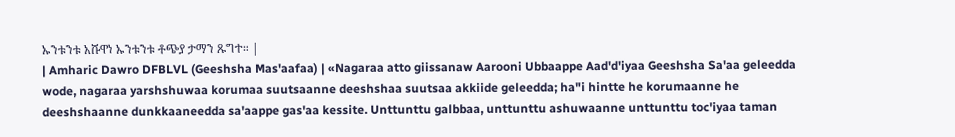ኡንቱንቱ አሹዋነ ኡንቱንቱ ቶጭያ ታማን ጹግተ። |
| Amharic Dawro DFBLVL (Geeshsha Mas'aafaa) | «Nagaraa atto giissanaw Aarooni Ubbaappe Aad'd'iyaa Geeshsha Sa'aa geleedda wode, nagaraa yarshshuwaa korumaa suutsaanne deeshshaa suutsaa akkiide geleedda; ha"i hintte he korumaanne he deeshshaanne dunkkaaneedda sa'aappe gas'aa kessite. Unttunttu galbbaa, unttunttu ashuwaanne unttunttu toc'iyaa taman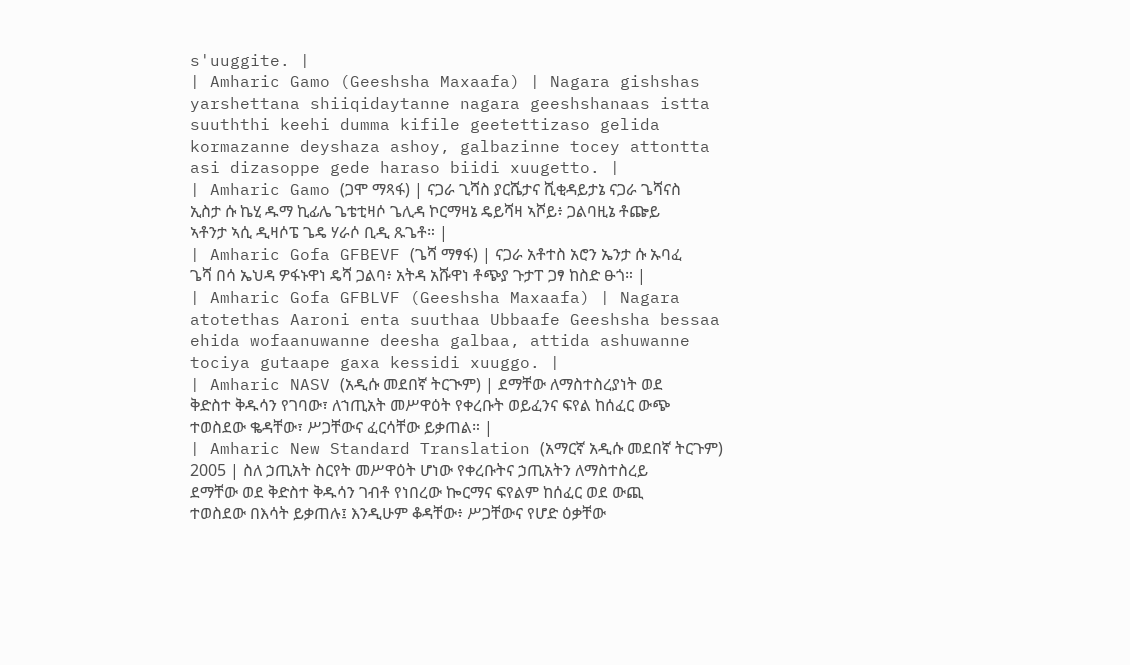s'uuggite. |
| Amharic Gamo (Geeshsha Maxaafa) | Nagara gishshas yarshettana shiiqidaytanne nagara geeshshanaas istta suuththi keehi dumma kifile geetettizaso gelida kormazanne deyshaza ashoy, galbazinne tocey attontta asi dizasoppe gede haraso biidi xuugetto. |
| Amharic Gamo (ጋሞ ማጻፋ) | ናጋራ ጊሻስ ያርሼታና ሺቂዳይታኔ ናጋራ ጌሻናስ ኢስታ ሱ ኬሂ ዱማ ኪፊሌ ጌቴቲዛሶ ጌሊዳ ኮርማዛኔ ዴይሻዛ ኣሾይ፥ ጋልባዚኔ ቶጬይ ኣቶንታ ኣሲ ዲዛሶፔ ጌዴ ሃራሶ ቢዲ ጹጌቶ። |
| Amharic Gofa GFBEVF (ጌሻ ማፃፋ) | ናጋራ አቶተስ አሮን ኤንታ ሱ ኡባፈ ጌሻ በሳ ኤህዳ ዎፋኑዋነ ዴሻ ጋልባ፥ አትዳ አሹዋነ ቶጭያ ጉታፐ ጋፃ ከስድ ፁጎ። |
| Amharic Gofa GFBLVF (Geeshsha Maxaafa) | Nagara atotethas Aaroni enta suuthaa Ubbaafe Geeshsha bessaa ehida wofaanuwanne deesha galbaa, attida ashuwanne tociya gutaape gaxa kessidi xuuggo. |
| Amharic NASV (አዲሱ መደበኛ ትርጒም) | ደማቸው ለማስተስረያነት ወደ ቅድስተ ቅዱሳን የገባው፣ ለኀጢአት መሥዋዕት የቀረቡት ወይፈንና ፍየል ከሰፈር ውጭ ተወስደው ቈዳቸው፣ ሥጋቸውና ፈርሳቸው ይቃጠል። |
| Amharic New Standard Translation (አማርኛ አዲሱ መደበኛ ትርጉም) 2005 | ስለ ኃጢአት ስርየት መሥዋዕት ሆነው የቀረቡትና ኃጢአትን ለማስተስረይ ደማቸው ወደ ቅድስተ ቅዱሳን ገብቶ የነበረው ኰርማና ፍየልም ከሰፈር ወደ ውጪ ተወስደው በእሳት ይቃጠሉ፤ እንዲሁም ቆዳቸው፥ ሥጋቸውና የሆድ ዕቃቸው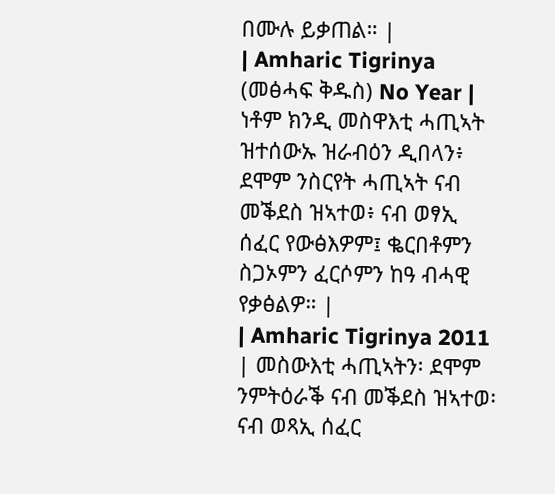በሙሉ ይቃጠል። |
| Amharic Tigrinya (መፅሓፍ ቅዱስ) No Year | ነቶም ክንዲ መስዋእቲ ሓጢኣት ዝተሰውኡ ዝራብዕን ዲበላን፥ ደሞም ንስርየት ሓጢኣት ናብ መቕደስ ዝኣተወ፥ ናብ ወፃኢ ሰፈር የውፅእዎም፤ ቈርበቶምን ስጋኦምን ፈርሶምን ከዓ ብሓዊ የቃፅልዎ። |
| Amharic Tigrinya 2011 | መስውእቲ ሓጢኣትን፡ ደሞም ንምትዕራቕ ናብ መቕደስ ዝኣተወ፡ ናብ ወጻኢ ሰፈር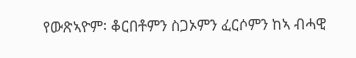የውጽኣዮም፡ ቆርበቶምን ስጋኦምን ፈርሶምን ከኣ ብሓዊ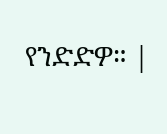የንድድዎ። |